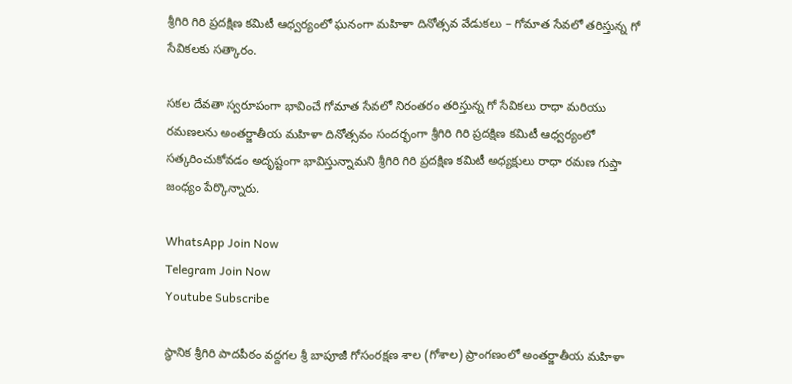శ్రీగిరి గిరి ప్రదక్షిణ కమిటీ ఆధ్వర్యంలో ఘనంగా మహిళా దినోత్సవ వేడుకలు – గోమాత సేవలో తరిస్తున్న గో సేవికలకు సత్కారం.

సకల దేవతా స్వరూపంగా భావించే గోమాత సేవలో నిరంతరం తరిస్తున్న గో సేవికలు రాధా మరియు రమణలను అంతర్జాతీయ మహిళా దినోత్సవం సందర్భంగా శ్రీగిరి గిరి ప్రదక్షిణ కమిటీ ఆధ్వర్యంలో సత్కరించుకోవడం అదృష్టంగా భావిస్తున్నామని శ్రీగిరి గిరి ప్రదక్షిణ కమిటీ అధ్యక్షులు రాధా రమణ గుప్తా జంధ్యం పేర్కొన్నారు.

WhatsApp Join Now
Telegram Join Now
Youtube Subscribe

స్థానిక శ్రీగిరి పాదపీఠం వద్దగల శ్రీ బాపూజీ గోసంరక్షణ శాల (గోశాల) ప్రాంగణంలో అంతర్జాతీయ మహిళా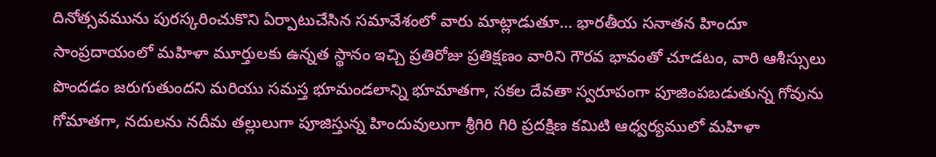దినోత్సవమును పురస్కరించుకొని ఏర్పాటుచేసిన సమావేశంలో వారు మాట్లాడుతూ… భారతీయ సనాతన హిందూ సాంప్రదాయంలో మహిళా మూర్తులకు ఉన్నత స్థానం ఇచ్చి ప్రతిరోజు ప్రతిక్షణం వారిని గౌరవ భావంతో చూడటం, వారి ఆశీస్సులు పొందడం జరుగుతుందని మరియు సమస్త భూమండలాన్ని భూమాతగా, సకల దేవతా స్వరూపంగా పూజింపబడుతున్న గోవును గోమాతగా, నదులను నదీమ తల్లులుగా పూజిస్తున్న హిందువులుగా శ్రీగిరి గిరి ప్రదక్షిణ కమిటి ఆధ్వర్యములో మహిళా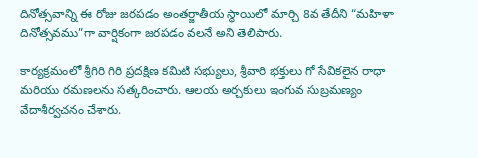దినోత్సవాన్ని ఈ రోజు జరపడం అంతర్జాతీయ స్థాయిలో మార్చి 8వ తేదీని “మహిళా దినోత్సవము”గా వార్షికంగా జరపడం వలనే అని తెలిపారు.

కార్యక్రమంలో శ్రీగిరి గిరి ప్రదక్షిణ కమిటి సభ్యులు, శ్రీవారి భక్తులు గో సేవికలైన రాధా మరియు రమణలను సత్కరించారు. ఆలయ అర్చకులు ఇంగువ సుబ్రమణ్యం వేదాశీర్వచనం చేశారు.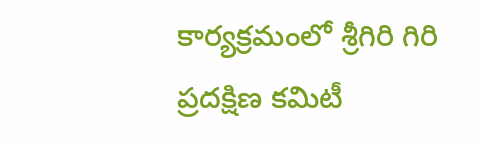కార్యక్రమంలో శ్రీగిరి గిరి ప్రదక్షిణ కమిటీ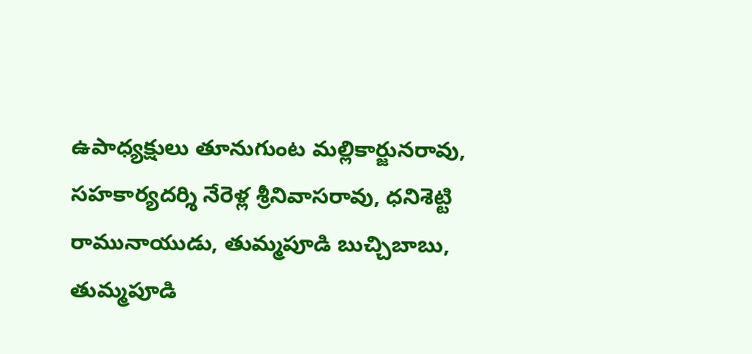ఉపాధ్యక్షులు తూనుగుంట మల్లికార్జునరావు, సహకార్యదర్శి నేరెళ్ల శ్రీనివాసరావు, ధనిశెట్టి రామునాయుడు, తుమ్మపూడి బుచ్చిబాబు, తుమ్మపూడి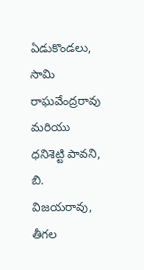ఏడుకొండలు, సామి రాఘవేంద్రరావు మరియు ధనిశెట్టి పావని, బి. విజయరావు, తీగల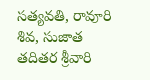సత్యవతి, రావూరి శివ, సుజాత తదితర శ్రీవారి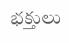భక్తులు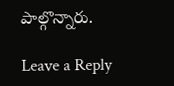పాల్గొన్నారు.

Leave a Reply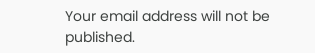Your email address will not be published.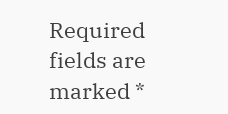Required fields are marked *